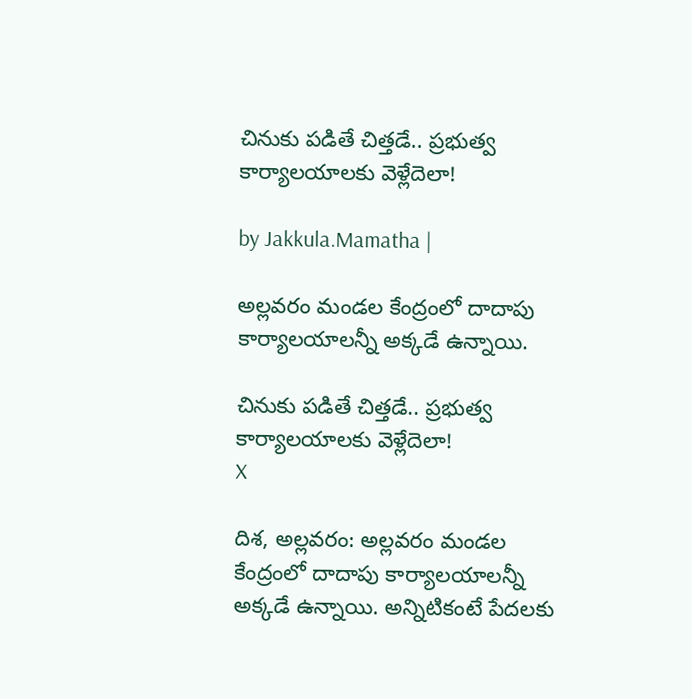చినుకు పడితే చిత్తడే.. ప్రభుత్వ కార్యాలయాలకు వెళ్లేదెలా!

by Jakkula.Mamatha |

అల్లవరం మండల కేంద్రంలో దాదాపు కార్యాలయాలన్నీ అక్కడే ఉన్నాయి.

చినుకు పడితే చిత్తడే.. ప్రభుత్వ కార్యాలయాలకు వెళ్లేదెలా!
X

దిశ, అల్లవరం: అల్లవరం మండల కేంద్రంలో దాదాపు కార్యాలయాలన్నీ అక్కడే ఉన్నాయి. అన్నిటికంటే పేదలకు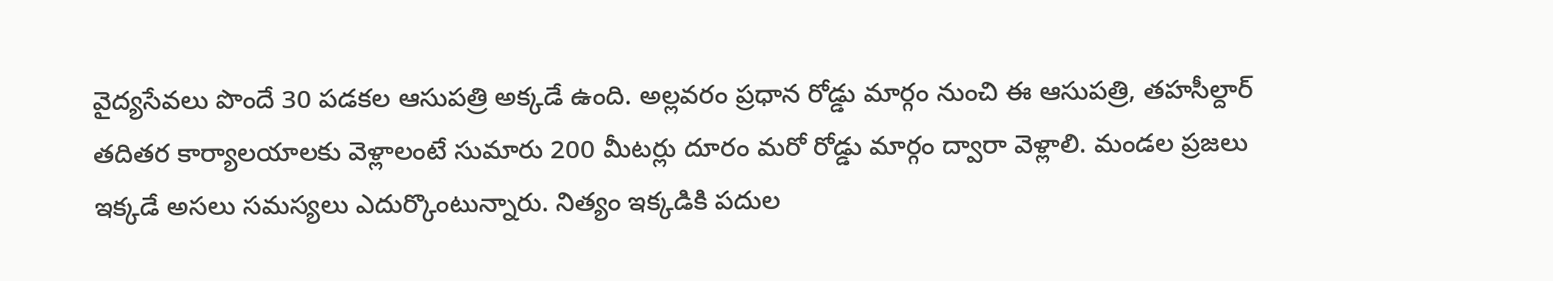వైద్యసేవలు పొందే 30 పడకల ఆసుపత్రి అక్కడే ఉంది. అల్లవరం ప్రధాన రోడ్డు మార్గం నుంచి ఈ ఆసుపత్రి, తహసీల్దార్‌ తదితర కార్యాలయాలకు వెళ్లాలంటే సుమారు 200 మీటర్లు దూరం మరో రోడ్డు మార్గం ద్వారా వెళ్లాలి. మండల ప్రజలు ఇక్కడే అసలు సమస్యలు ఎదుర్కొంటున్నారు. నిత్యం ఇక్కడికి పదుల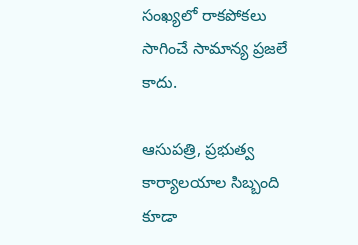సంఖ్యలో రాకపోకలు సాగించే సామాన్య ప్రజలే కాదు.

ఆసుపత్రి, ప్రభుత్వ కార్యాలయాల సిబ్బంది కూడా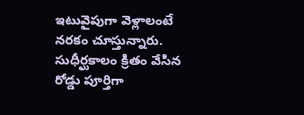ఇటువైపుగా వెళ్లాలంటే నరకం చూస్తున్నారు. సుధీర్ఘకాలం క్రితం వేసిన రోడ్డు పూర్తిగా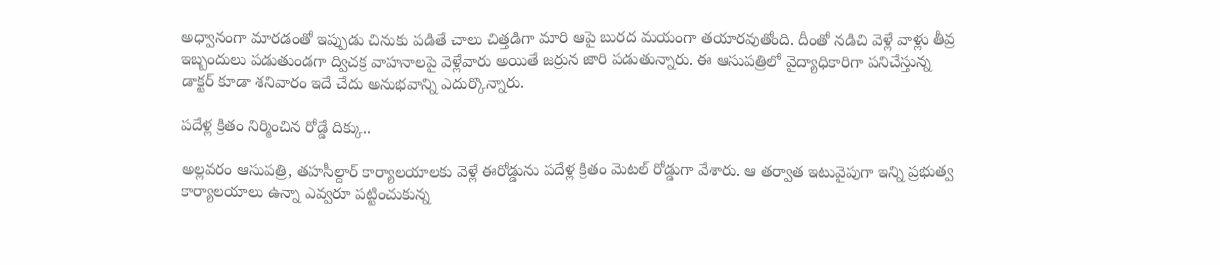అధ్వానంగా మారడంతో ఇప్పుడు చినుకు పడితే చాలు చిత్తడిగా మారి ఆపై బురద మయంగా తయారవుతోంది. దీంతో నడిచి వెళ్లే వాళ్లు తీవ్ర ఇబ్బందులు పడుతుండగా ద్విచక్ర వాహనాలపై వెళ్లేవారు అయితే జర్రున జారి పడుతున్నారు. ఈ ఆసుపత్రిలో వైద్యాధికారిగా పనిచేస్తున్న డాక్టర్‌ కూడా శనివారం ఇదే చేదు అనుభవాన్ని ఎదుర్కొన్నారు.

పదేళ్ల క్రితం నిర్మించిన రోడ్డే దిక్కు..

అల్లవరం ఆసుపత్రి, తహసీల్దార్‌ కార్యాలయాలకు వెళ్లే ఈరోడ్డును పదేళ్ల క్రితం మెటల్‌ రోడ్డుగా వేశారు. ఆ తర్వాత ఇటువైపుగా ఇన్ని ప్రభుత్వ కార్యాలయాలు ఉన్నా ఎవ్వరూ పట్టించుకున్న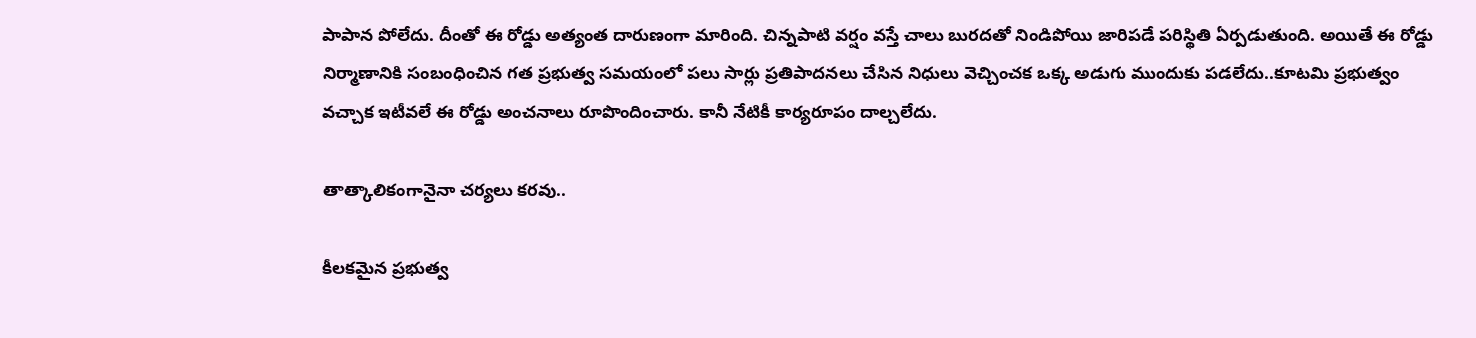పాపాన పోలేదు. దీంతో ఈ రోడ్డు అత్యంత దారుణంగా మారింది. చిన్నపాటి వర్షం వస్తే చాలు బురదతో నిండిపోయి జారిపడే పరిస్థితి ఏర్పడుతుంది. అయితే ఈ రోడ్డు నిర్మాణానికి సంబంధించిన గత ప్రభుత్వ సమయంలో పలు సార్లు ప్రతిపాదనలు చేసిన నిధులు వెచ్చించక ఒక్క అడుగు ముందుకు పడలేదు..కూటమి ప్రభుత్వం వచ్చాక ఇటీవలే ఈ రోడ్డు అంచనాలు రూపొందించారు. కానీ నేటికీ కార్యరూపం దాల్చలేదు.

తాత్కాలికంగానైనా చర్యలు కరవు..

కీలకమైన ప్రభుత్వ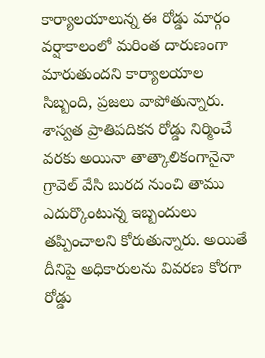కార్యాలయాలున్న ఈ రోడ్డు మార్గం వర్షాకాలంలో మరింత దారుణంగా మారుతుందని కార్యాలయాల సిబ్బంది, ప్రజలు వాపోతున్నారు. శాస్వత ప్రాతిపదికన రోడ్డు నిర్మించే వరకు అయినా తాత్కాలికంగానైనా గ్రావెల్‌ వేసి బురద నుంచి తాము ఎదుర్కొంటున్న ఇబ్బందులు తప్పించాలని కోరుతున్నారు. అయితే దీనిపై అధికారులను వివరణ కోరగా రోడ్డు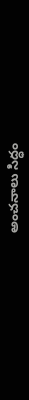అంచనాలు సిద్ధం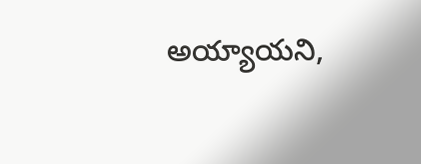అయ్యాయని,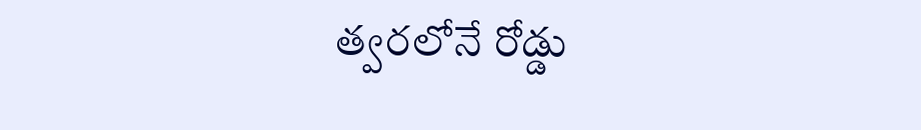త్వరలోనే రోడ్డు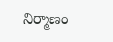నిర్మాణం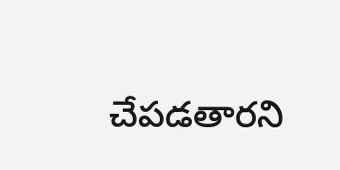చేపడతారని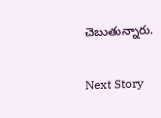చెబుతున్నారు.

Next Story